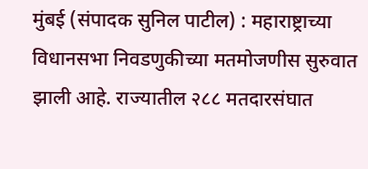मुंबई (संपादक सुनिल पाटील) : महाराष्ट्राच्या विधानसभा निवडणुकीच्या मतमोजणीस सुरुवात झाली आहे. राज्यातील २८८ मतदारसंघात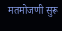मतमोजणी सुरू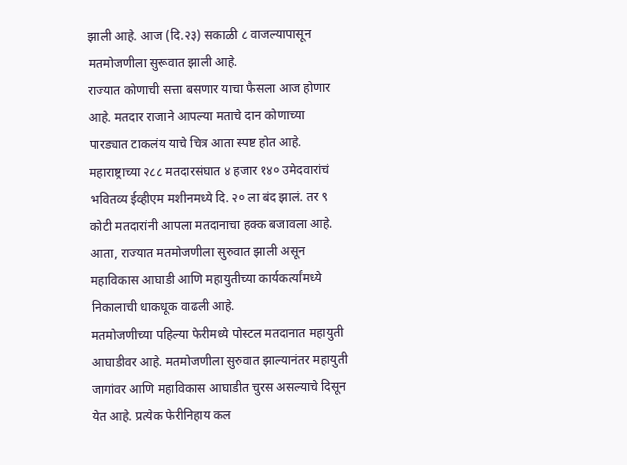झाली आहे. आज (दि.२३) सकाळी ८ वाजल्यापासून मतमोजणीला सुरूवात झाली आहे.
राज्यात कोणाची सत्ता बसणार याचा फैसला आज होणार आहे. मतदार राजाने आपल्या मताचे दान कोणाच्या पारड्यात टाकलंय याचे चित्र आता स्पष्ट होत आहे. महाराष्ट्राच्या २८८ मतदारसंघात ४ हजार १४० उमेदवारांचं भवितव्य ईव्हीएम मशीनमध्ये दि. २० ला बंद झालं. तर ९ कोटी मतदारांनी आपला मतदानाचा हक्क बजावला आहे. आता, राज्यात मतमोजणीला सुरुवात झाली असून महाविकास आघाडी आणि महायुतीच्या कार्यकर्त्यांमध्ये निकालाची धाकधूक वाढली आहे.
मतमोजणीच्या पहिल्या फेरीमध्ये पोस्टल मतदानात महायुती आघाडीवर आहे. मतमोजणीला सुरुवात झाल्यानंतर महायुती जागांवर आणि महाविकास आघाडीत चुरस असल्याचे दिसून येत आहे. प्रत्येक फेरीनिहाय कल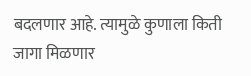बदलणार आहे. त्यामुळे कुणाला किती जागा मिळणार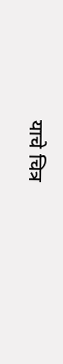याचे चित्र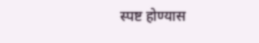स्पष्ट होण्यास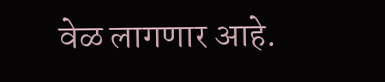वेळ लागणार आहे.